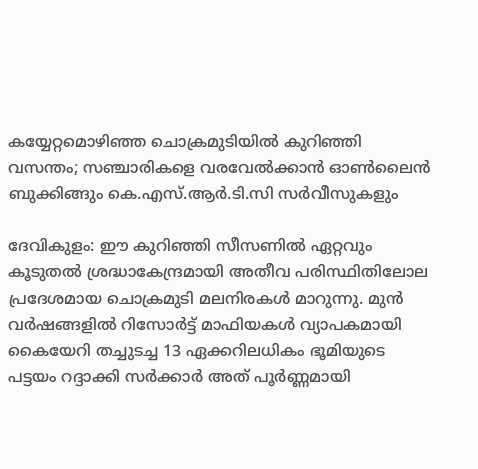കയ്യേറ്റമൊഴിഞ്ഞ ചൊക്രമുടിയിൽ കുറിഞ്ഞി വസന്തം; സഞ്ചാരികളെ വരവേൽക്കാൻ ഓൺലൈൻ ബുക്കിങ്ങും കെ.എസ്.ആർ.ടി.സി സർവീസുകളും

ദേവികുളം: ഈ കുറിഞ്ഞി സീസണിൽ ഏറ്റവും കൂടുതൽ ശ്രദ്ധാകേന്ദ്രമായി അതീവ പരിസ്ഥിതിലോല പ്രദേശമായ ചൊക്രമുടി മലനിരകൾ മാറുന്നു. മുൻ വർഷങ്ങളിൽ റിസോർട്ട് മാഫിയകൾ വ്യാപകമായി കൈയേറി തച്ചുടച്ച 13 ഏക്കറിലധികം ഭൂമിയുടെ പട്ടയം റദ്ദാക്കി സർക്കാർ അത് പൂർണ്ണമായി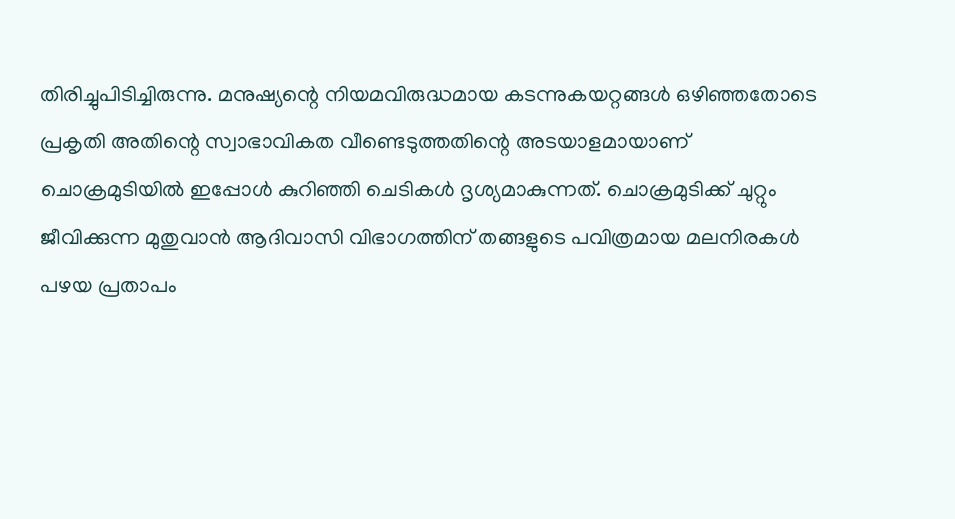തിരിച്ചുപിടിച്ചിരുന്നു. മനുഷ്യന്റെ നിയമവിരുദ്ധമായ കടന്നുകയറ്റങ്ങൾ ഒഴിഞ്ഞതോടെ പ്രകൃതി അതിന്റെ സ്വാഭാവികത വീണ്ടെടുത്തതിന്റെ അടയാളമായാണ് ചൊക്രമുടിയിൽ ഇപ്പോൾ കുറിഞ്ഞി ചെടികൾ ദൃശ്യമാകുന്നത്. ചൊക്രമുടിക്ക് ചുറ്റും ജീവിക്കുന്ന മുതുവാൻ ആദിവാസി വിഭാഗത്തിന് തങ്ങളുടെ പവിത്രമായ മലനിരകൾ പഴയ പ്രതാപം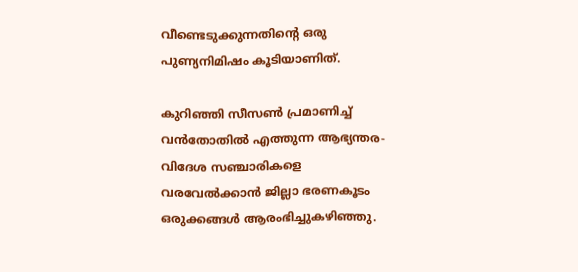വീണ്ടെടുക്കുന്നതിന്റെ ഒരു പുണ്യനിമിഷം കൂടിയാണിത്.

കുറിഞ്ഞി സീസൺ പ്രമാണിച്ച് വൻതോതിൽ എത്തുന്ന ആഭ്യന്തര-വിദേശ സഞ്ചാരികളെ വരവേൽക്കാൻ ജില്ലാ ഭരണകൂടം ഒരുക്കങ്ങൾ ആരംഭിച്ചുകഴിഞ്ഞു.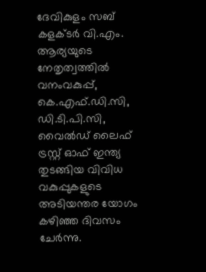ദേവികുളം സബ് കളക്ടർ വി.എം. ആര്യയുടെ നേതൃത്വത്തിൽ വനംവകുപ്പ്, കെ.എഫ്.ഡി.സി, ഡി.ടി.പി.സി, വൈൽഡ് ലൈഫ് ട്രസ്റ്റ് ഓഫ് ഇന്ത്യ തുടങ്ങിയ വിവിധ വകുപ്പുകളുടെ അടിയന്തര യോഗം കഴിഞ്ഞ ദിവസം ചേർന്നു.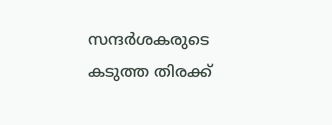സന്ദർശകരുടെ കടുത്ത തിരക്ക്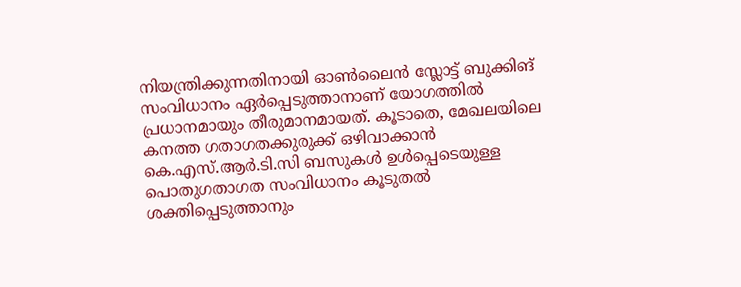നിയന്ത്രിക്കുന്നതിനായി ഓൺലൈൻ സ്ലോട്ട് ബുക്കിങ് സംവിധാനം ഏർപ്പെടുത്താനാണ് യോഗത്തിൽ പ്രധാനമായും തീരുമാനമായത്. കൂടാതെ, മേഖലയിലെ കനത്ത ഗതാഗതക്കുരുക്ക് ഒഴിവാക്കാൻ കെ.എസ്.ആർ.ടി.സി ബസുകൾ ഉൾപ്പെടെയുള്ള പൊതുഗതാഗത സംവിധാനം കൂടുതൽ ശക്തിപ്പെടുത്താനും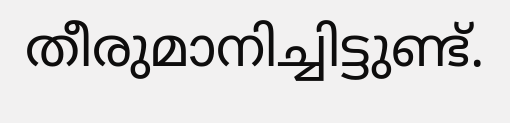തീരുമാനിച്ചിട്ടുണ്ട്.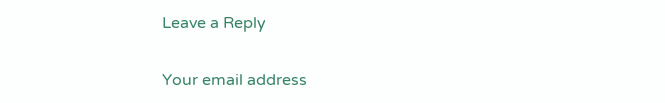Leave a Reply

Your email address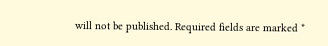will not be published. Required fields are marked *